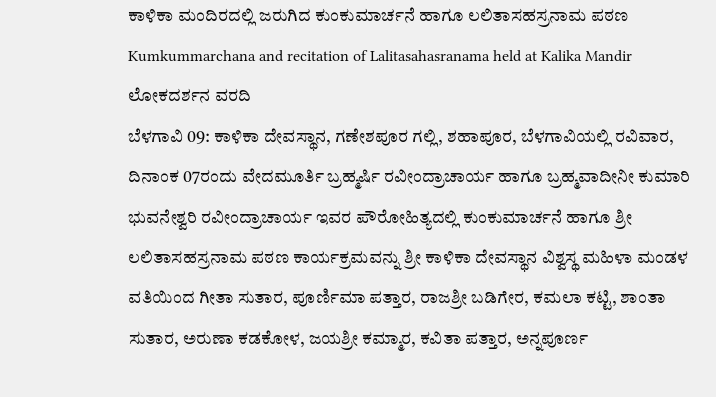ಕಾಳಿಕಾ ಮಂದಿರದಲ್ಲಿ ಜರುಗಿದ ಕುಂಕುಮಾರ್ಚನೆ ಹಾಗೂ ಲಲಿತಾಸಹಸ್ರನಾಮ ಪಠಣ
Kumkummarchana and recitation of Lalitasahasranama held at Kalika Mandir
ಲೋಕದರ್ಶನ ವರದಿ
ಬೆಳಗಾವಿ 09: ಕಾಳಿಕಾ ದೇವಸ್ಥಾನ, ಗಣೇಶಪೂರ ಗಲ್ಲಿ, ಶಹಾಪೂರ, ಬೆಳಗಾವಿಯಲ್ಲಿ ರವಿವಾರ, ದಿನಾಂಕ 07ರಂದು ವೇದಮೂರ್ತಿ ಬ್ರಹ್ಮರ್ಷಿ ರವೀಂದ್ರಾಚಾರ್ಯ ಹಾಗೂ ಬ್ರಹ್ಮವಾದೀನೀ ಕುಮಾರಿ ಭುವನೇಶ್ವರಿ ರವೀಂದ್ರಾಚಾರ್ಯ ಇವರ ಪೌರೋಹಿತ್ಯದಲ್ಲಿ ಕುಂಕುಮಾರ್ಚನೆ ಹಾಗೂ ಶ್ರೀ ಲಲಿತಾಸಹಸ್ರನಾಮ ಪಠಣ ಕಾರ್ಯಕ್ರಮವನ್ನು ಶ್ರೀ ಕಾಳಿಕಾ ದೇವಸ್ಥಾನ ವಿಶ್ವಸ್ಥ ಮಹಿಳಾ ಮಂಡಳ ವತಿಯಿಂದ ಗೀತಾ ಸುತಾರ, ಪೂರ್ಣಿಮಾ ಪತ್ತಾರ, ರಾಜಶ್ರೀ ಬಡಿಗೇರ, ಕಮಲಾ ಕಟ್ಟಿ, ಶಾಂತಾ ಸುತಾರ, ಅರುಣಾ ಕಡಕೋಳ, ಜಯಶ್ರೀ ಕಮ್ಮಾರ, ಕವಿತಾ ಪತ್ತಾರ, ಅನ್ನಪೂರ್ಣ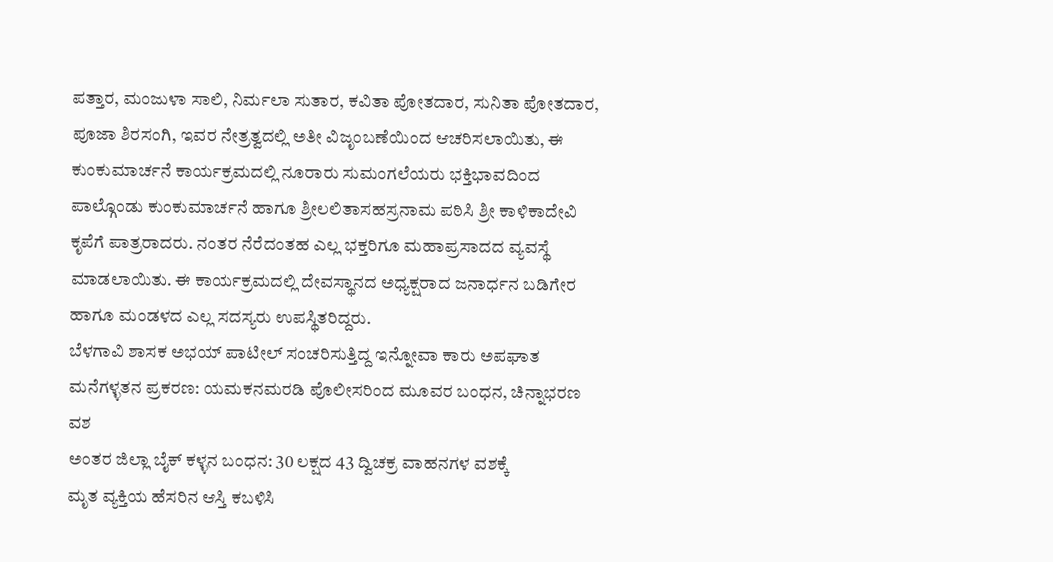ಪತ್ತಾರ, ಮಂಜುಳಾ ಸಾಲಿ, ನಿರ್ಮಲಾ ಸುತಾರ, ಕವಿತಾ ಪೋತದಾರ, ಸುನಿತಾ ಪೋತದಾರ, ಪೂಜಾ ಶಿರಸಂಗಿ, ಇವರ ನೇತ್ರತ್ವದಲ್ಲಿ ಅತೀ ವಿಜೃಂಬಣೆಯಿಂದ ಆಚರಿಸಲಾಯಿತು, ಈ ಕುಂಕುಮಾರ್ಚನೆ ಕಾರ್ಯಕ್ರಮದಲ್ಲಿ ನೂರಾರು ಸುಮಂಗಲೆಯರು ಭಕ್ತಿಭಾವದಿಂದ ಪಾಲ್ಗೊಂಡು ಕುಂಕುಮಾರ್ಚನೆ ಹಾಗೂ ಶ್ರೀಲಲಿತಾಸಹಸ್ರನಾಮ ಪಠಿಸಿ ಶ್ರೀ ಕಾಳಿಕಾದೇವಿ ಕೃಪೆಗೆ ಪಾತ್ರರಾದರು. ನಂತರ ನೆರೆದಂತಹ ಎಲ್ಲ ಭಕ್ತರಿಗೂ ಮಹಾಪ್ರಸಾದದ ವ್ಯವಸ್ಥೆ ಮಾಡಲಾಯಿತು. ಈ ಕಾರ್ಯಕ್ರಮದಲ್ಲಿ ದೇವಸ್ಥಾನದ ಅಧ್ಯಕ್ಷರಾದ ಜನಾರ್ಧನ ಬಡಿಗೇರ ಹಾಗೂ ಮಂಡಳದ ಎಲ್ಲ ಸದಸ್ಯರು ಉಪಸ್ಥಿತರಿದ್ದರು.
ಬೆಳಗಾವಿ ಶಾಸಕ ಅಭಯ್ ಪಾಟೀಲ್ ಸಂಚರಿಸುತ್ತಿದ್ದ ಇನ್ನೋವಾ ಕಾರು ಅಪಘಾತ
ಮನೆಗಳ್ಳತನ ಪ್ರಕರಣ: ಯಮಕನಮರಡಿ ಪೊಲೀಸರಿಂದ ಮೂವರ ಬಂಧನ, ಚಿನ್ನಾಭರಣ ವಶ
ಅಂತರ ಜಿಲ್ಲಾ ಬೈಕ್ ಕಳ್ಳನ ಬಂಧನ: 30 ಲಕ್ಷದ 43 ದ್ವಿಚಕ್ರ ವಾಹನಗಳ ವಶಕ್ಕೆ
ಮೃತ ವ್ಯಕ್ತಿಯ ಹೆಸರಿನ ಆಸ್ತಿ ಕಬಳಿಸಿ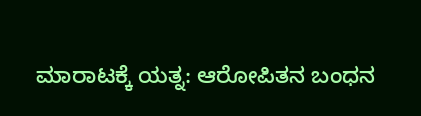ಮಾರಾಟಕ್ಕೆ ಯತ್ನ: ಆರೋಪಿತನ ಬಂಧನ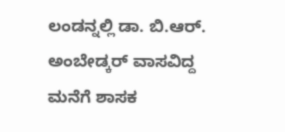ಲಂಡನ್ನಲ್ಲಿ ಡಾ. ಬಿ.ಆರ್. ಅಂಬೇಡ್ಕರ್ ವಾಸವಿದ್ದ ಮನೆಗೆ ಶಾಸಕ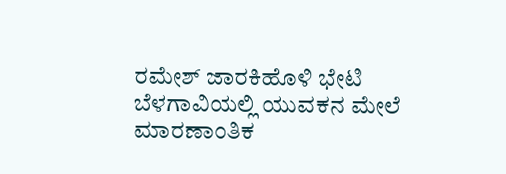ರಮೇಶ್ ಜಾರಕಿಹೊಳಿ ಭೇಟಿ
ಬೆಳಗಾವಿಯಲ್ಲಿ ಯುವಕನ ಮೇಲೆ ಮಾರಣಾಂತಿಕ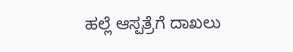ಹಲ್ಲೆ ಆಸ್ಪತ್ರೆಗೆ ದಾಖಲು